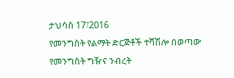ታህሳስ 17፣2016
የመንግስት የልማት ድርጅቶች ተሻሽሎ በወጣው የመንግስት ግዥና ንብረት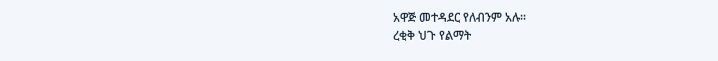አዋጅ መተዳደር የለብንም አሉ፡፡
ረቂቅ ህጉ የልማት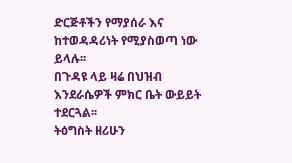ድርጅቶችን የማያሰራ እና ከተወዳዳሪነት የሚያስወጣ ነው ይላሉ፡፡
በጉዳዩ ላይ ዛሬ በህዝብ እንደራሴዎች ምክር ቤት ውይይት ተደርጓል፡፡
ትዕግስት ዘሪሁን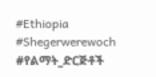#Ethiopia #Shegerwerewoch #የልማት_ድርጅቶች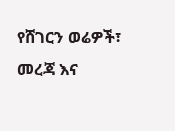የሸገርን ወሬዎች፣ መረጃ እና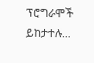ፕሮግራሞች ይከታተሉ…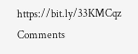https://bit.ly/33KMCqz
Comments